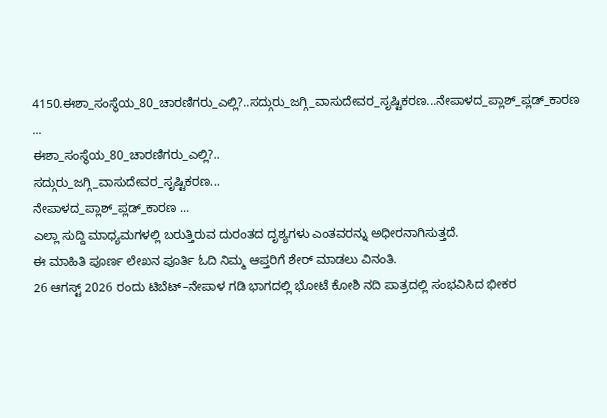4150.ಈಶಾ_ಸಂಸ್ಥೆಯ_80_ಚಾರಣಿಗರು_ಎಲ್ಲಿ?..ಸದ್ಗುರು_ಜಗ್ಗಿ_ವಾಸುದೇವರ_ಸೃಷ್ಟಿಕರಣ...ನೇಪಾಳದ_ಪ್ಲಾಶ್_ಪ್ಲಡ್_ಕಾರಣ ...
ಈಶಾ_ಸಂಸ್ಥೆಯ_80_ಚಾರಣಿಗರು_ಎಲ್ಲಿ?..
ಸದ್ಗುರು_ಜಗ್ಗಿ_ವಾಸುದೇವರ_ಸೃಷ್ಟಿಕರಣ...
ನೇಪಾಳದ_ಪ್ಲಾಶ್_ಪ್ಲಡ್_ಕಾರಣ ...
ಎಲ್ಲಾ ಸುದ್ದಿ ಮಾಧ್ಯಮಗಳಲ್ಲಿ ಬರುತ್ತಿರುವ ದುರಂತದ ದೃಶ್ಯಗಳು ಎಂತವರನ್ನು ಅಧೀರನಾಗಿಸುತ್ತದೆ.
ಈ ಮಾಹಿತಿ ಪೂರ್ಣ ಲೇಖನ ಪೂರ್ತಿ ಓದಿ ನಿಮ್ಮ ಆಪ್ತರಿಗೆ ಶೇರ್ ಮಾಡಲು ವಿನಂತಿ.
26 ಆಗಸ್ಟ್ 2026 ರಂದು ಟಿಬೆಟ್–ನೇಪಾಳ ಗಡಿ ಭಾಗದಲ್ಲಿ ಭೋಟೆ ಕೋಶಿ ನದಿ ಪಾತ್ರದಲ್ಲಿ ಸಂಭವಿಸಿದ ಭೀಕರ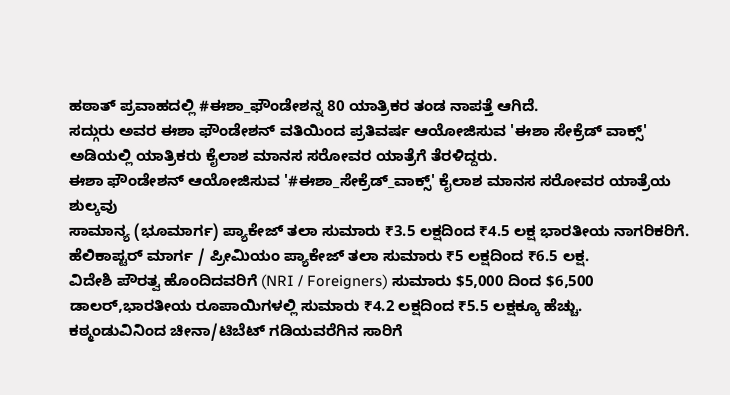ಹಠಾತ್ ಪ್ರವಾಹದಲ್ಲಿ #ಈಶಾ_ಫೌಂಡೇಶನ್ನ 80 ಯಾತ್ರಿಕರ ತಂಡ ನಾಪತ್ತೆ ಆಗಿದೆ.
ಸದ್ಗುರು ಅವರ ಈಶಾ ಫೌಂಡೇಶನ್ ವತಿಯಿಂದ ಪ್ರತಿವರ್ಷ ಆಯೋಜಿಸುವ 'ಈಶಾ ಸೇಕ್ರೆಡ್ ವಾಕ್ಸ್' ಅಡಿಯಲ್ಲಿ ಯಾತ್ರಿಕರು ಕೈಲಾಶ ಮಾನಸ ಸರೋವರ ಯಾತ್ರೆಗೆ ತೆರಳಿದ್ದರು.
ಈಶಾ ಫೌಂಡೇಶನ್ ಆಯೋಜಿಸುವ '#ಈಶಾ_ಸೇಕ್ರೆಡ್_ವಾಕ್ಸ್' ಕೈಲಾಶ ಮಾನಸ ಸರೋವರ ಯಾತ್ರೆಯ ಶುಲ್ಕವು
ಸಾಮಾನ್ಯ (ಭೂಮಾರ್ಗ) ಪ್ಯಾಕೇಜ್ ತಲಾ ಸುಮಾರು ₹3.5 ಲಕ್ಷದಿಂದ ₹4.5 ಲಕ್ಷ ಭಾರತೀಯ ನಾಗರಿಕರಿಗೆ.
ಹೆಲಿಕಾಪ್ಟರ್ ಮಾರ್ಗ / ಪ್ರೀಮಿಯಂ ಪ್ಯಾಕೇಜ್ ತಲಾ ಸುಮಾರು ₹5 ಲಕ್ಷದಿಂದ ₹6.5 ಲಕ್ಷ.
ವಿದೇಶಿ ಪೌರತ್ವ ಹೊಂದಿದವರಿಗೆ (NRI / Foreigners) ಸುಮಾರು $5,000 ದಿಂದ $6,500 ಡಾಲರ್,ಭಾರತೀಯ ರೂಪಾಯಿಗಳಲ್ಲಿ ಸುಮಾರು ₹4.2 ಲಕ್ಷದಿಂದ ₹5.5 ಲಕ್ಷಕ್ಕೂ ಹೆಚ್ಚು.
ಕಠ್ಮಂಡುವಿನಿಂದ ಚೀನಾ/ಟಿಬೆಟ್ ಗಡಿಯವರೆಗಿನ ಸಾರಿಗೆ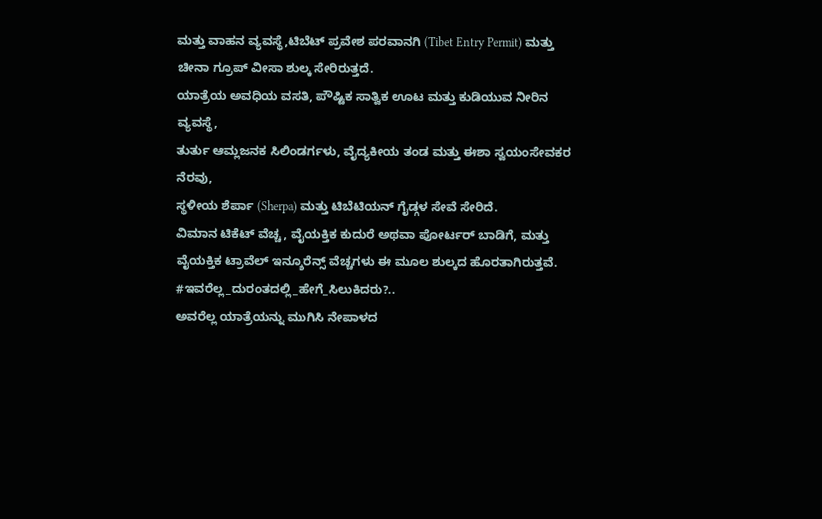ಮತ್ತು ವಾಹನ ವ್ಯವಸ್ಥೆ,ಟಿಬೆಟ್ ಪ್ರವೇಶ ಪರವಾನಗಿ (Tibet Entry Permit) ಮತ್ತು ಚೀನಾ ಗ್ರೂಪ್ ವೀಸಾ ಶುಲ್ಕ ಸೇರಿರುತ್ತದೆ.
ಯಾತ್ರೆಯ ಅವಧಿಯ ವಸತಿ, ಪೌಷ್ಟಿಕ ಸಾತ್ವಿಕ ಊಟ ಮತ್ತು ಕುಡಿಯುವ ನೀರಿನ ವ್ಯವಸ್ಥೆ,
ತುರ್ತು ಆಮ್ಲಜನಕ ಸಿಲಿಂಡರ್ಗಳು, ವೈದ್ಯಕೀಯ ತಂಡ ಮತ್ತು ಈಶಾ ಸ್ವಯಂಸೇವಕರ ನೆರವು,
ಸ್ಥಳೀಯ ಶೆರ್ಪಾ (Sherpa) ಮತ್ತು ಟಿಬೆಟಿಯನ್ ಗೈಡ್ಗಳ ಸೇವೆ ಸೇರಿದೆ.
ವಿಮಾನ ಟಿಕೆಟ್ ವೆಚ್ಚ, ವೈಯಕ್ತಿಕ ಕುದುರೆ ಅಥವಾ ಪೋರ್ಟರ್ ಬಾಡಿಗೆ, ಮತ್ತು ವೈಯಕ್ತಿಕ ಟ್ರಾವೆಲ್ ಇನ್ಶೂರೆನ್ಸ್ ವೆಚ್ಚಗಳು ಈ ಮೂಲ ಶುಲ್ಕದ ಹೊರತಾಗಿರುತ್ತವೆ.
#ಇವರೆಲ್ಲ_ದುರಂತದಲ್ಲಿ_ಹೇಗೆ_ಸಿಲುಕಿದರು?..
ಅವರೆಲ್ಲ ಯಾತ್ರೆಯನ್ನು ಮುಗಿಸಿ ನೇಪಾಳದ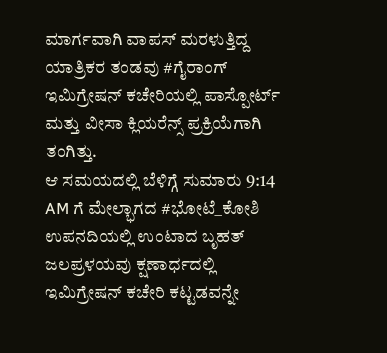ಮಾರ್ಗವಾಗಿ ವಾಪಸ್ ಮರಳುತ್ತಿದ್ದ ಯಾತ್ರಿಕರ ತಂಡವು #ಗೈರಾಂಗ್ ಇಮಿಗ್ರೇಷನ್ ಕಚೇರಿಯಲ್ಲಿ ಪಾಸ್ಪೋರ್ಟ್ ಮತ್ತು ವೀಸಾ ಕ್ಲಿಯರೆನ್ಸ್ ಪ್ರಕ್ರಿಯೆಗಾಗಿ ತಂಗಿತ್ತು.
ಆ ಸಮಯದಲ್ಲಿ ಬೆಳಿಗ್ಗೆ ಸುಮಾರು 9:14 AM ಗೆ ಮೇಲ್ಭಾಗದ #ಭೋಟೆ_ಕೋಶಿ ಉಪನದಿಯಲ್ಲಿ ಉಂಟಾದ ಬೃಹತ್ ಜಲಪ್ರಳಯವು ಕ್ಷಣಾರ್ಧದಲ್ಲಿ ಇಮಿಗ್ರೇಷನ್ ಕಚೇರಿ ಕಟ್ಟಡವನ್ನೇ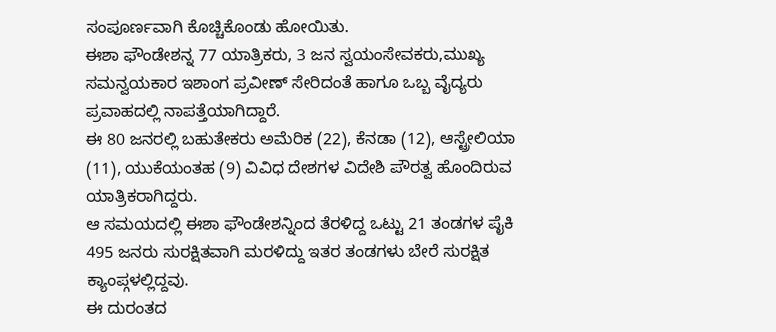ಸಂಪೂರ್ಣವಾಗಿ ಕೊಚ್ಚಿಕೊಂಡು ಹೋಯಿತು.
ಈಶಾ ಫೌಂಡೇಶನ್ನ 77 ಯಾತ್ರಿಕರು, 3 ಜನ ಸ್ವಯಂಸೇವಕರು,ಮುಖ್ಯ ಸಮನ್ವಯಕಾರ ಇಶಾಂಗ ಪ್ರವೀಣ್ ಸೇರಿದಂತೆ ಹಾಗೂ ಒಬ್ಬ ವೈದ್ಯರು ಪ್ರವಾಹದಲ್ಲಿ ನಾಪತ್ತೆಯಾಗಿದ್ದಾರೆ.
ಈ 80 ಜನರಲ್ಲಿ ಬಹುತೇಕರು ಅಮೆರಿಕ (22), ಕೆನಡಾ (12), ಆಸ್ಟ್ರೇಲಿಯಾ (11), ಯುಕೆಯಂತಹ (9) ವಿವಿಧ ದೇಶಗಳ ವಿದೇಶಿ ಪೌರತ್ವ ಹೊಂದಿರುವ ಯಾತ್ರಿಕರಾಗಿದ್ದರು.
ಆ ಸಮಯದಲ್ಲಿ ಈಶಾ ಫೌಂಡೇಶನ್ನಿಂದ ತೆರಳಿದ್ದ ಒಟ್ಟು 21 ತಂಡಗಳ ಪೈಕಿ 495 ಜನರು ಸುರಕ್ಷಿತವಾಗಿ ಮರಳಿದ್ದು ಇತರ ತಂಡಗಳು ಬೇರೆ ಸುರಕ್ಷಿತ ಕ್ಯಾಂಪ್ಗಳಲ್ಲಿದ್ದವು.
ಈ ದುರಂತದ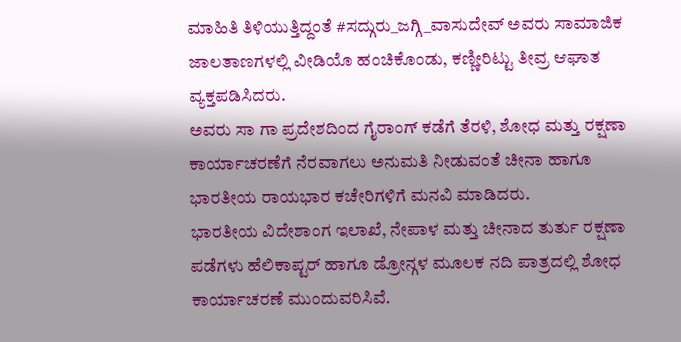ಮಾಹಿತಿ ತಿಳಿಯುತ್ತಿದ್ದಂತೆ #ಸದ್ಗುರು_ಜಗ್ಗಿ_ವಾಸುದೇವ್ ಅವರು ಸಾಮಾಜಿಕ ಜಾಲತಾಣಗಳಲ್ಲಿ ವೀಡಿಯೊ ಹಂಚಿಕೊಂಡು, ಕಣ್ಣೀರಿಟ್ಟು ತೀವ್ರ ಆಘಾತ ವ್ಯಕ್ತಪಡಿಸಿದರು.
ಅವರು ಸಾ ಗಾ ಪ್ರದೇಶದಿಂದ ಗೈರಾಂಗ್ ಕಡೆಗೆ ತೆರಳಿ, ಶೋಧ ಮತ್ತು ರಕ್ಷಣಾ ಕಾರ್ಯಾಚರಣೆಗೆ ನೆರವಾಗಲು ಅನುಮತಿ ನೀಡುವಂತೆ ಚೀನಾ ಹಾಗೂ ಭಾರತೀಯ ರಾಯಭಾರ ಕಚೇರಿಗಳಿಗೆ ಮನವಿ ಮಾಡಿದರು.
ಭಾರತೀಯ ವಿದೇಶಾಂಗ ಇಲಾಖೆ, ನೇಪಾಳ ಮತ್ತು ಚೀನಾದ ತುರ್ತು ರಕ್ಷಣಾ ಪಡೆಗಳು ಹೆಲಿಕಾಪ್ಟರ್ ಹಾಗೂ ಡ್ರೋನ್ಗಳ ಮೂಲಕ ನದಿ ಪಾತ್ರದಲ್ಲಿ ಶೋಧ ಕಾರ್ಯಾಚರಣೆ ಮುಂದುವರಿಸಿವೆ.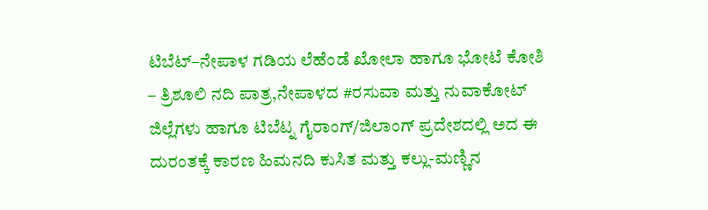ಟಿಬೆಟ್–ನೇಪಾಳ ಗಡಿಯ ಲೆಹೆಂಡೆ ಖೋಲಾ ಹಾಗೂ ಭೋಟೆ ಕೋಶಿ – ತ್ರಿಶೂಲಿ ನದಿ ಪಾತ್ರ,ನೇಪಾಳದ #ರಸುವಾ ಮತ್ತು ನುವಾಕೋಟ್ ಜಿಲ್ಲೆಗಳು ಹಾಗೂ ಟಿಬೆಟ್ನ ಗೈರಾಂಗ್/ಜಿಲಾಂಗ್ ಪ್ರದೇಶದಲ್ಲಿ ಅದ ಈ ದುರಂತಕ್ಕೆ ಕಾರಣ ಹಿಮನದಿ ಕುಸಿತ ಮತ್ತು ಕಲ್ಲು-ಮಣ್ಣಿನ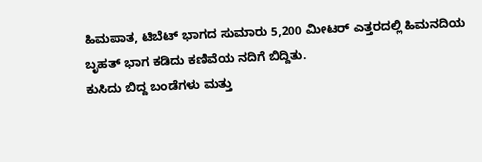ಹಿಮಪಾತ, ಟಿಬೆಟ್ ಭಾಗದ ಸುಮಾರು 5,200 ಮೀಟರ್ ಎತ್ತರದಲ್ಲಿ ಹಿಮನದಿಯ ಬೃಹತ್ ಭಾಗ ಕಡಿದು ಕಣಿವೆಯ ನದಿಗೆ ಬಿದ್ದಿತು.
ಕುಸಿದು ಬಿದ್ದ ಬಂಡೆಗಳು ಮತ್ತು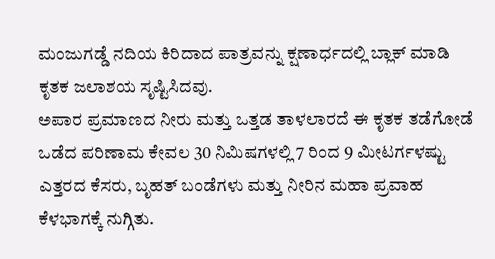ಮಂಜುಗಡ್ಡೆ ನದಿಯ ಕಿರಿದಾದ ಪಾತ್ರವನ್ನು ಕ್ಷಣಾರ್ಧದಲ್ಲಿ ಬ್ಲಾಕ್ ಮಾಡಿ ಕೃತಕ ಜಲಾಶಯ ಸೃಷ್ಟಿಸಿದವು.
ಅಪಾರ ಪ್ರಮಾಣದ ನೀರು ಮತ್ತು ಒತ್ತಡ ತಾಳಲಾರದೆ ಈ ಕೃತಕ ತಡೆಗೋಡೆ ಒಡೆದ ಪರಿಣಾಮ ಕೇವಲ 30 ನಿಮಿಷಗಳಲ್ಲಿ 7 ರಿಂದ 9 ಮೀಟರ್ಗಳಷ್ಟು ಎತ್ತರದ ಕೆಸರು, ಬೃಹತ್ ಬಂಡೆಗಳು ಮತ್ತು ನೀರಿನ ಮಹಾ ಪ್ರವಾಹ ಕೆಳಭಾಗಕ್ಕೆ ನುಗ್ಗಿತು.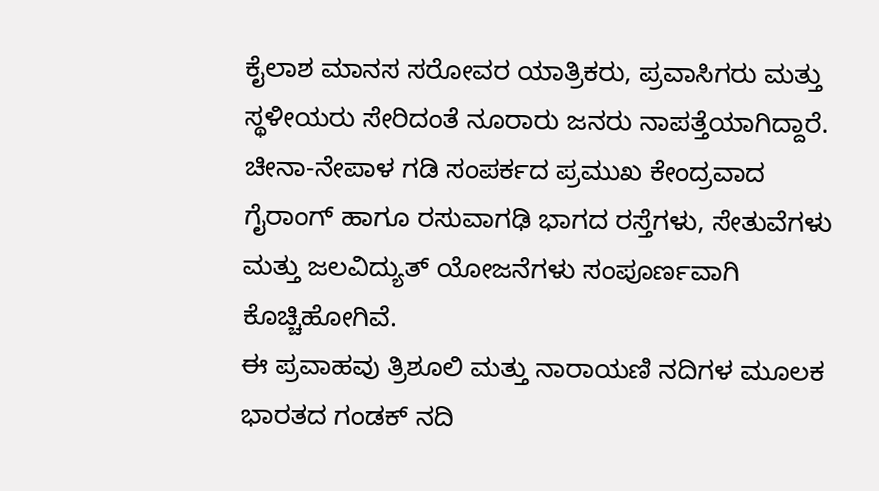ಕೈಲಾಶ ಮಾನಸ ಸರೋವರ ಯಾತ್ರಿಕರು, ಪ್ರವಾಸಿಗರು ಮತ್ತು ಸ್ಥಳೀಯರು ಸೇರಿದಂತೆ ನೂರಾರು ಜನರು ನಾಪತ್ತೆಯಾಗಿದ್ದಾರೆ.
ಚೀನಾ-ನೇಪಾಳ ಗಡಿ ಸಂಪರ್ಕದ ಪ್ರಮುಖ ಕೇಂದ್ರವಾದ ಗೈರಾಂಗ್ ಹಾಗೂ ರಸುವಾಗಢಿ ಭಾಗದ ರಸ್ತೆಗಳು, ಸೇತುವೆಗಳು ಮತ್ತು ಜಲವಿದ್ಯುತ್ ಯೋಜನೆಗಳು ಸಂಪೂರ್ಣವಾಗಿ ಕೊಚ್ಚಿಹೋಗಿವೆ.
ಈ ಪ್ರವಾಹವು ತ್ರಿಶೂಲಿ ಮತ್ತು ನಾರಾಯಣಿ ನದಿಗಳ ಮೂಲಕ ಭಾರತದ ಗಂಡಕ್ ನದಿ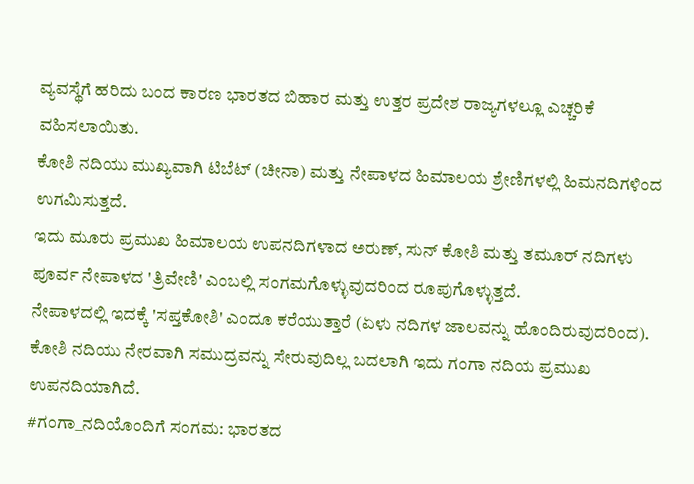ವ್ಯವಸ್ಥೆಗೆ ಹರಿದು ಬಂದ ಕಾರಣ ಭಾರತದ ಬಿಹಾರ ಮತ್ತು ಉತ್ತರ ಪ್ರದೇಶ ರಾಜ್ಯಗಳಲ್ಲೂ ಎಚ್ಚರಿಕೆ ವಹಿಸಲಾಯಿತು.
ಕೋಶಿ ನದಿಯು ಮುಖ್ಯವಾಗಿ ಟಿಬೆಟ್ (ಚೀನಾ) ಮತ್ತು ನೇಪಾಳದ ಹಿಮಾಲಯ ಶ್ರೇಣಿಗಳಲ್ಲಿ ಹಿಮನದಿಗಳಿಂದ ಉಗಮಿಸುತ್ತದೆ.
ಇದು ಮೂರು ಪ್ರಮುಖ ಹಿಮಾಲಯ ಉಪನದಿಗಳಾದ ಅರುಣ್, ಸುನ್ ಕೋಶಿ ಮತ್ತು ತಮೂರ್ ನದಿಗಳು ಪೂರ್ವ ನೇಪಾಳದ 'ತ್ರಿವೇಣಿ' ಎಂಬಲ್ಲಿ ಸಂಗಮಗೊಳ್ಳುವುದರಿಂದ ರೂಪುಗೊಳ್ಳುತ್ತದೆ.
ನೇಪಾಳದಲ್ಲಿ ಇದಕ್ಕೆ 'ಸಪ್ತಕೋಶಿ' ಎಂದೂ ಕರೆಯುತ್ತಾರೆ (ಏಳು ನದಿಗಳ ಜಾಲವನ್ನು ಹೊಂದಿರುವುದರಿಂದ).
ಕೋಶಿ ನದಿಯು ನೇರವಾಗಿ ಸಮುದ್ರವನ್ನು ಸೇರುವುದಿಲ್ಲ ಬದಲಾಗಿ ಇದು ಗಂಗಾ ನದಿಯ ಪ್ರಮುಖ ಉಪನದಿಯಾಗಿದೆ.
#ಗಂಗಾ_ನದಿಯೊಂದಿಗೆ ಸಂಗಮ: ಭಾರತದ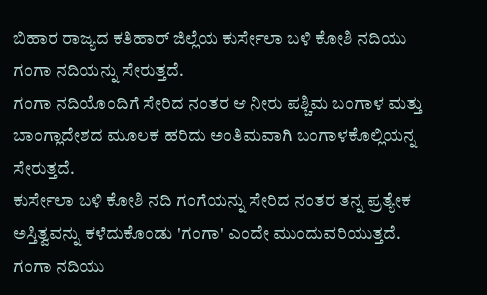ಬಿಹಾರ ರಾಜ್ಯದ ಕತಿಹಾರ್ ಜಿಲ್ಲೆಯ ಕುರ್ಸೇಲಾ ಬಳಿ ಕೋಶಿ ನದಿಯು ಗಂಗಾ ನದಿಯನ್ನು ಸೇರುತ್ತದೆ.
ಗಂಗಾ ನದಿಯೊಂದಿಗೆ ಸೇರಿದ ನಂತರ ಆ ನೀರು ಪಶ್ಚಿಮ ಬಂಗಾಳ ಮತ್ತು ಬಾಂಗ್ಲಾದೇಶದ ಮೂಲಕ ಹರಿದು ಅಂತಿಮವಾಗಿ ಬಂಗಾಳಕೊಲ್ಲಿಯನ್ನ ಸೇರುತ್ತದೆ.
ಕುರ್ಸೇಲಾ ಬಳಿ ಕೋಶಿ ನದಿ ಗಂಗೆಯನ್ನು ಸೇರಿದ ನಂತರ ತನ್ನ ಪ್ರತ್ಯೇಕ ಅಸ್ತಿತ್ವವನ್ನು ಕಳೆದುಕೊಂಡು 'ಗಂಗಾ' ಎಂದೇ ಮುಂದುವರಿಯುತ್ತದೆ.
ಗಂಗಾ ನದಿಯು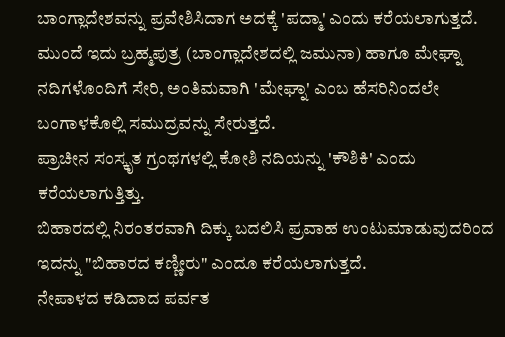ಬಾಂಗ್ಲಾದೇಶವನ್ನು ಪ್ರವೇಶಿಸಿದಾಗ ಅದಕ್ಕೆ 'ಪದ್ಮಾ' ಎಂದು ಕರೆಯಲಾಗುತ್ತದೆ.
ಮುಂದೆ ಇದು ಬ್ರಹ್ಮಪುತ್ರ (ಬಾಂಗ್ಲಾದೇಶದಲ್ಲಿ ಜಮುನಾ) ಹಾಗೂ ಮೇಘ್ನಾ ನದಿಗಳೊಂದಿಗೆ ಸೇರಿ, ಅಂತಿಮವಾಗಿ 'ಮೇಘ್ನಾ' ಎಂಬ ಹೆಸರಿನಿಂದಲೇ ಬಂಗಾಳಕೊಲ್ಲಿ ಸಮುದ್ರವನ್ನು ಸೇರುತ್ತದೆ.
ಪ್ರಾಚೀನ ಸಂಸ್ಕೃತ ಗ್ರಂಥಗಳಲ್ಲಿ ಕೋಶಿ ನದಿಯನ್ನು 'ಕೌಶಿಕಿ' ಎಂದು ಕರೆಯಲಾಗುತ್ತಿತ್ತು.
ಬಿಹಾರದಲ್ಲಿ ನಿರಂತರವಾಗಿ ದಿಕ್ಕು ಬದಲಿಸಿ ಪ್ರವಾಹ ಉಂಟುಮಾಡುವುದರಿಂದ ಇದನ್ನು "ಬಿಹಾರದ ಕಣ್ಣೀರು" ಎಂದೂ ಕರೆಯಲಾಗುತ್ತದೆ.
ನೇಪಾಳದ ಕಡಿದಾದ ಪರ್ವತ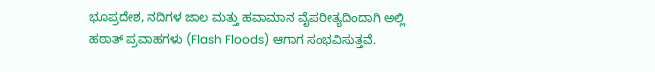ಭೂಪ್ರದೇಶ, ನದಿಗಳ ಜಾಲ ಮತ್ತು ಹವಾಮಾನ ವೈಪರೀತ್ಯದಿಂದಾಗಿ ಅಲ್ಲಿ ಹಠಾತ್ ಪ್ರವಾಹಗಳು (Flash Floods) ಆಗಾಗ ಸಂಭವಿಸುತ್ತವೆ.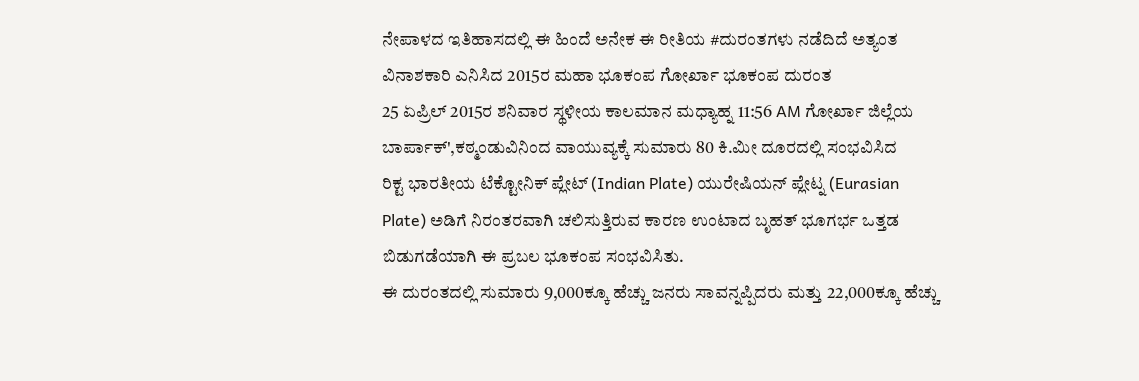ನೇಪಾಳದ ಇತಿಹಾಸದಲ್ಲಿ ಈ ಹಿಂದೆ ಅನೇಕ ಈ ರೀತಿಯ #ದುರಂತಗಳು ನಡೆದಿದೆ ಅತ್ಯಂತ ವಿನಾಶಕಾರಿ ಎನಿಸಿದ 2015ರ ಮಹಾ ಭೂಕಂಪ ಗೋರ್ಖಾ ಭೂಕಂಪ ದುರಂತ
25 ಏಪ್ರಿಲ್ 2015ರ ಶನಿವಾರ ಸ್ಥಳೀಯ ಕಾಲಮಾನ ಮಧ್ಯಾಹ್ನ 11:56 AM ಗೋರ್ಖಾ ಜಿಲ್ಲೆಯ ಬಾರ್ಪಾಕ್',ಕಠ್ಮಂಡುವಿನಿಂದ ವಾಯುವ್ಯಕ್ಕೆ ಸುಮಾರು 80 ಕಿ.ಮೀ ದೂರದಲ್ಲಿ ಸಂಭವಿಸಿದ
ರಿಕ್ಟ ಭಾರತೀಯ ಟೆಕ್ಟೋನಿಕ್ ಪ್ಲೇಟ್ (Indian Plate) ಯುರೇಷಿಯನ್ ಪ್ಲೇಟ್ನ (Eurasian Plate) ಅಡಿಗೆ ನಿರಂತರವಾಗಿ ಚಲಿಸುತ್ತಿರುವ ಕಾರಣ ಉಂಟಾದ ಬೃಹತ್ ಭೂಗರ್ಭ ಒತ್ತಡ ಬಿಡುಗಡೆಯಾಗಿ ಈ ಪ್ರಬಲ ಭೂಕಂಪ ಸಂಭವಿಸಿತು.
ಈ ದುರಂತದಲ್ಲಿ ಸುಮಾರು 9,000ಕ್ಕೂ ಹೆಚ್ಚು ಜನರು ಸಾವನ್ನಪ್ಪಿದರು ಮತ್ತು 22,000ಕ್ಕೂ ಹೆಚ್ಚು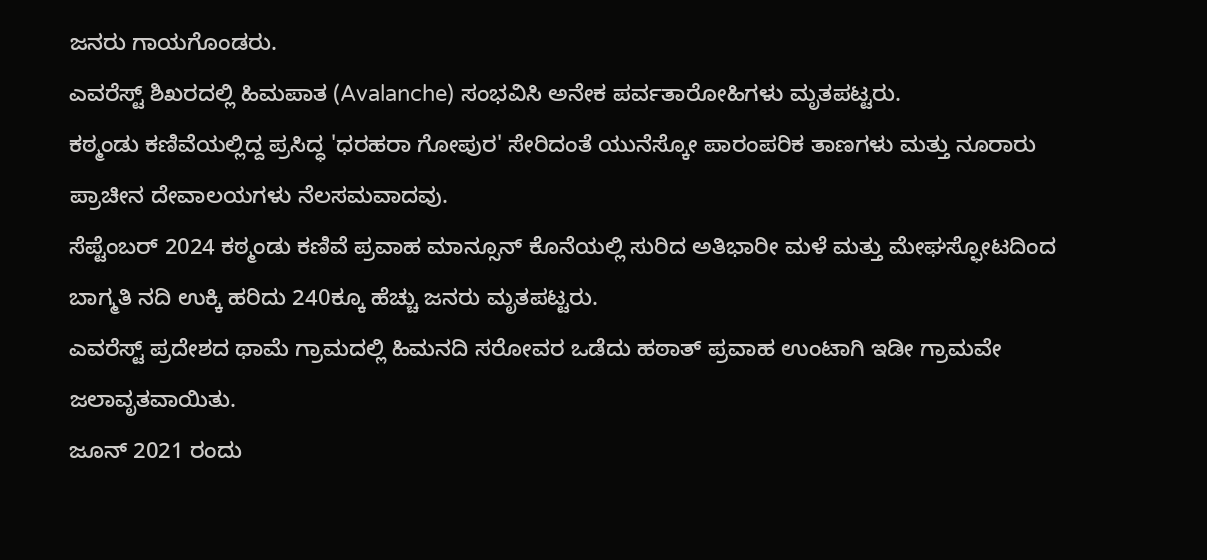ಜನರು ಗಾಯಗೊಂಡರು.
ಎವರೆಸ್ಟ್ ಶಿಖರದಲ್ಲಿ ಹಿಮಪಾತ (Avalanche) ಸಂಭವಿಸಿ ಅನೇಕ ಪರ್ವತಾರೋಹಿಗಳು ಮೃತಪಟ್ಟರು.
ಕಠ್ಮಂಡು ಕಣಿವೆಯಲ್ಲಿದ್ದ ಪ್ರಸಿದ್ಧ 'ಧರಹರಾ ಗೋಪುರ' ಸೇರಿದಂತೆ ಯುನೆಸ್ಕೋ ಪಾರಂಪರಿಕ ತಾಣಗಳು ಮತ್ತು ನೂರಾರು ಪ್ರಾಚೀನ ದೇವಾಲಯಗಳು ನೆಲಸಮವಾದವು.
ಸೆಪ್ಟೆಂಬರ್ 2024 ಕಠ್ಮಂಡು ಕಣಿವೆ ಪ್ರವಾಹ ಮಾನ್ಸೂನ್ ಕೊನೆಯಲ್ಲಿ ಸುರಿದ ಅತಿಭಾರೀ ಮಳೆ ಮತ್ತು ಮೇಘಸ್ಫೋಟದಿಂದ ಬಾಗ್ಮತಿ ನದಿ ಉಕ್ಕಿ ಹರಿದು 240ಕ್ಕೂ ಹೆಚ್ಚು ಜನರು ಮೃತಪಟ್ಟರು.
ಎವರೆಸ್ಟ್ ಪ್ರದೇಶದ ಥಾಮೆ ಗ್ರಾಮದಲ್ಲಿ ಹಿಮನದಿ ಸರೋವರ ಒಡೆದು ಹಠಾತ್ ಪ್ರವಾಹ ಉಂಟಾಗಿ ಇಡೀ ಗ್ರಾಮವೇ ಜಲಾವೃತವಾಯಿತು.
ಜೂನ್ 2021 ರಂದು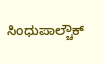ಸಿಂಧುಪಾಲ್ಚೌಕ್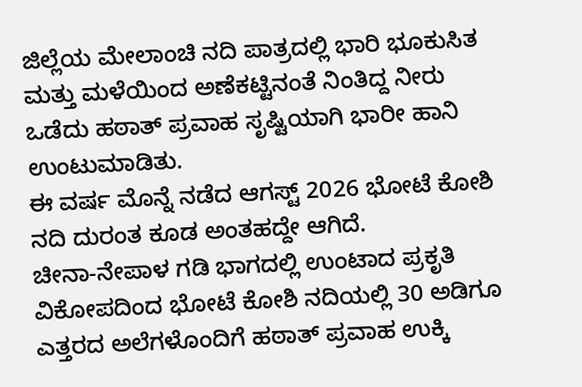ಜಿಲ್ಲೆಯ ಮೇಲಾಂಚಿ ನದಿ ಪಾತ್ರದಲ್ಲಿ ಭಾರಿ ಭೂಕುಸಿತ ಮತ್ತು ಮಳೆಯಿಂದ ಅಣೆಕಟ್ಟಿನಂತೆ ನಿಂತಿದ್ದ ನೀರು ಒಡೆದು ಹಠಾತ್ ಪ್ರವಾಹ ಸೃಷ್ಟಿಯಾಗಿ ಭಾರೀ ಹಾನಿ ಉಂಟುಮಾಡಿತು.
ಈ ವರ್ಷ ಮೊನ್ನೆ ನಡೆದ ಆಗಸ್ಟ್ 2026 ಭೋಟೆ ಕೋಶಿ ನದಿ ದುರಂತ ಕೂಡ ಅಂತಹದ್ದೇ ಆಗಿದೆ.
ಚೀನಾ-ನೇಪಾಳ ಗಡಿ ಭಾಗದಲ್ಲಿ ಉಂಟಾದ ಪ್ರಕೃತಿ ವಿಕೋಪದಿಂದ ಭೋಟೆ ಕೋಶಿ ನದಿಯಲ್ಲಿ 30 ಅಡಿಗೂ ಎತ್ತರದ ಅಲೆಗಳೊಂದಿಗೆ ಹಠಾತ್ ಪ್ರವಾಹ ಉಕ್ಕಿ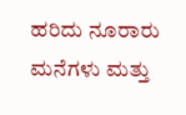ಹರಿದು ನೂರಾರು ಮನೆಗಳು ಮತ್ತು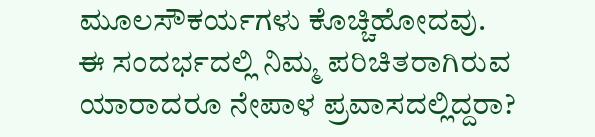ಮೂಲಸೌಕರ್ಯಗಳು ಕೊಚ್ಚಿಹೋದವು.
ಈ ಸಂದರ್ಭದಲ್ಲಿ ನಿಮ್ಮ ಪರಿಚಿತರಾಗಿರುವ ಯಾರಾದರೂ ನೇಪಾಳ ಪ್ರವಾಸದಲ್ಲಿದ್ದರಾ?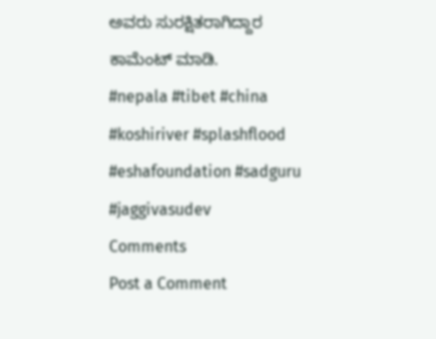ಅವರು ಸುರಕ್ಷಿತರಾಗಿದ್ದಾರ ಕಾಮೆಂಟ್ ಮಾಡಿ.
#nepala #tibet #china #koshiriver #splashflood
#eshafoundation #sadguru #jaggivasudev
Comments
Post a Comment